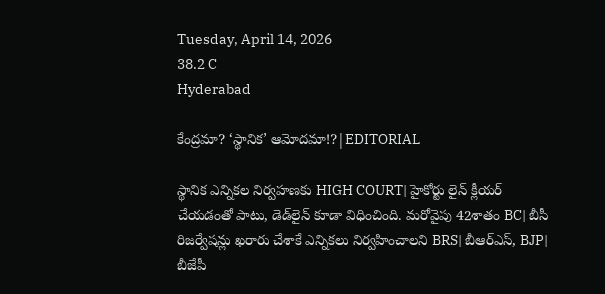Tuesday, April 14, 2026
38.2 C
Hyderabad

కేంద్రమా? ‘స్థానిక’ ఆమోదమా!?|EDITORIAL

స్థానిక ఎన్నికల నిర్వహణకు HIGH COURT| హైకోర్టు లైన్‌ క్లీయర్‌ చేయడంతో పాటు, డెడ్‌లైన్‌ కూడా విధించింది. మరోవైపు 42శాతం BC| బీసీ రిజర్వేషన్లు ఖరారు చేశాకే ఎన్నికలు నిర్వహించాలని BRS| బీఆర్‌ఎస్‌, BJP| బీజేపీ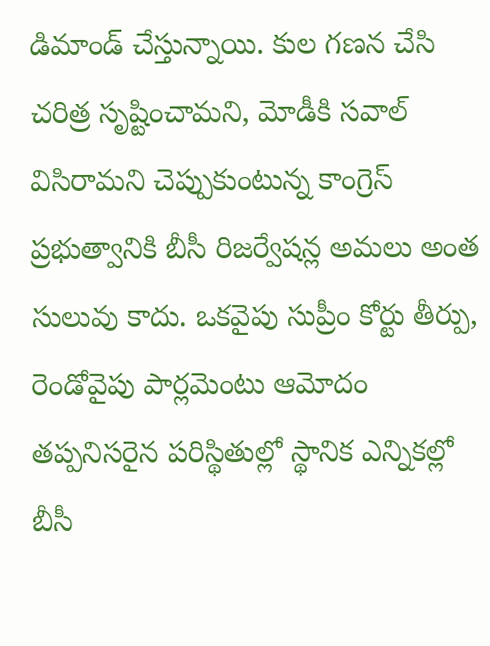డిమాండ్‌ చేస్తున్నాయి. కుల గణన చేసి చరిత్ర సృష్టించామని, మోడీకి సవాల్‌ విసిరామని చెప్పుకుంటున్న కాంగ్రెస్‌ ప్రభుత్వానికి బీసీ రిజర్వేషన్ల అమలు అంత సులువు కాదు. ఒకవైపు సుప్రీం కోర్టు తీర్పు, రెండోవైపు పార్లమెంటు ఆమోదం తప్పనిసరైన పరిస్థితుల్లో స్థానిక ఎన్నికల్లో బీసీ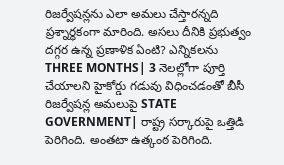రిజర్వేషన్లను ఎలా అమలు చేస్తారన్నది ప్రశ్నార్థకంగా మారింది. అసలు దీనికి ప్రభుత్వం దగ్గర ఉన్న ప్రణాళిక ఏంటి? ఎన్నికలను THREE MONTHS| 3 నెలల్లోగా పూర్తి చేయాలని హైకోర్డు గడువు విధించడంతో బీసీ రిజర్వేషన్ల అమలుపై STATE GOVERNMENT| రాష్ట్ర సర్కారుపై ఒత్తిడి పెరిగింది. అంతటా ఉత్కంఠ పెరిగింది.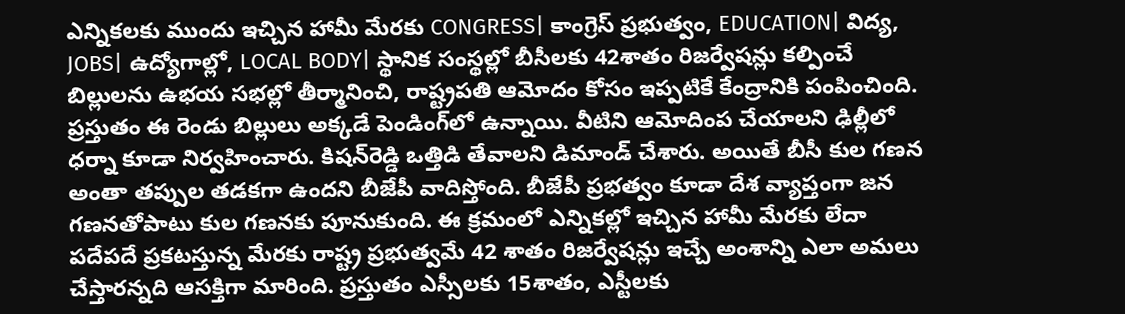ఎన్నికలకు ముందు ఇచ్చిన హామీ మేరకు CONGRESS| కాంగ్రెస్‌ ప్రభుత్వం, EDUCATION| విద్య, JOBS| ఉద్యోగాల్లో, LOCAL BODY| స్థానిక సంస్థల్లో బీసీలకు 42శాతం రిజర్వేషన్లు కల్పించే బిల్లులను ఉభయ సభల్లో తీర్మానించి, రాష్ట్రపతి ఆమోదం కోసం ఇప్పటికే కేంద్రానికి పంపించింది. ప్రస్తుతం ఈ రెండు బిల్లులు అక్కడే పెండింగ్‌లో ఉన్నాయి. వీటిని ఆమోదింప చేయాలని ఢిల్లీలో ధర్నా కూడా నిర్వహించారు. కిషన్‌రెడ్డి ఒత్తిడి తేవాలని డిమాండ్‌ చేశారు. అయితే బీసీ కుల గణన అంతా తప్పుల తడకగా ఉందని బీజేపీ వాదిస్తోంది. బీజేపీ ప్రభత్వం కూడా దేశ వ్యాప్తంగా జన గణనతోపాటు కుల గణనకు పూనుకుంది. ఈ క్రమంలో ఎన్నికల్లో ఇచ్చిన హామీ మేరకు లేదా పదేపదే ప్రకటస్తున్న మేరకు రాష్ట్ర ప్రభుత్వమే 42 శాతం రిజర్వేషన్లు ఇచ్చే అంశాన్ని ఎలా అమలు చేస్తారన్నది ఆసక్తిగా మారింది. ప్రస్తుతం ఎస్సీలకు 15శాతం, ఎస్టీలకు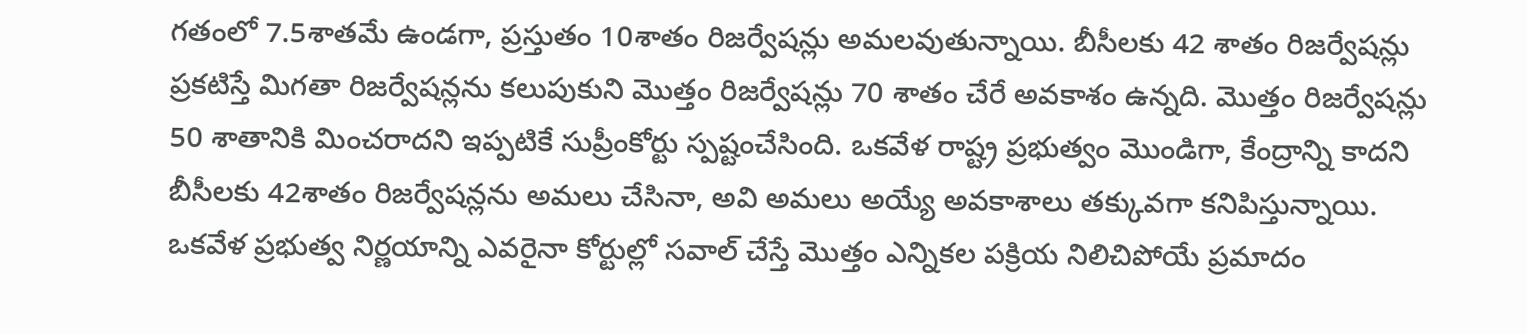గతంలో 7.5శాతమే ఉండగా, ప్రస్తుతం 10శాతం రిజర్వేషన్లు అమలవుతున్నాయి. బీసీలకు 42 శాతం రిజర్వేషన్లు ప్రకటిస్తే మిగతా రిజర్వేషన్లను కలుపుకుని మొత్తం రిజర్వేషన్లు 70 శాతం చేరే అవకాశం ఉన్నది. మొత్తం రిజర్వేషన్లు 50 శాతానికి మించరాదని ఇప్పటికే సుప్రీంకోర్టు స్పష్టంచేసింది. ఒకవేళ రాష్ట్ర ప్రభుత్వం మొండిగా, కేంద్రాన్ని కాదని బీసీలకు 42శాతం రిజర్వేషన్లను అమలు చేసినా, అవి అమలు అయ్యే అవకాశాలు తక్కువగా కనిపిస్తున్నాయి. ఒకవేళ ప్రభుత్వ నిర్ణయాన్ని ఎవరైనా కోర్టుల్లో సవాల్‌ చేస్తే మొత్తం ఎన్నికల పక్రియ నిలిచిపోయే ప్రమాదం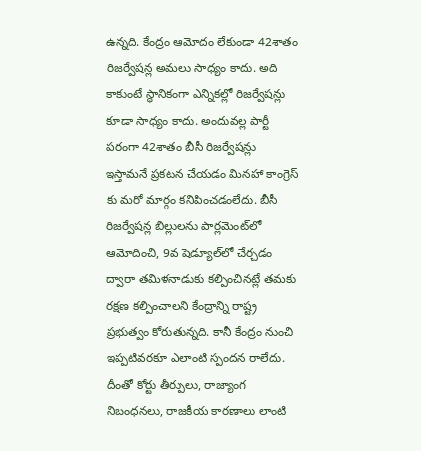ఉన్నది. కేంద్రం ఆమోదం లేకుండా 42శాతం రిజర్వేషన్ల అమలు సాధ్యం కాదు. అది కాకుంటే స్థానికంగా ఎన్నికల్లో రిజర్వేషన్లు కూడా సాధ్యం కాదు. అందువల్ల పార్టీ పరంగా 42శాతం బీసీ రిజర్వేషన్లు ఇస్తామనే ప్రకటన చేయడం మినహా కాంగ్రెస్ కు మరో మార్గం కనిపించడంలేదు. బీసీ రిజర్వేషన్ల బిల్లులను పార్లమెంట్‌లో ఆమోదించి, 9వ షెడ్యూల్‌లో చేర్చడం ద్వారా తమిళనాడుకు కల్పించినట్లే తమకు రక్షణ కల్పించాలని కేంద్రాన్ని రాష్ట్ర ప్రభుత్వం కోరుతున్నది. కానీ కేంద్రం నుంచి ఇప్పటివరకూ ఎలాంటి స్పందన రాలేదు. దీంతో కోర్టు తీర్పులు, రాజ్యాంగ నిబంధనలు, రాజకీయ కారణాలు లాంటి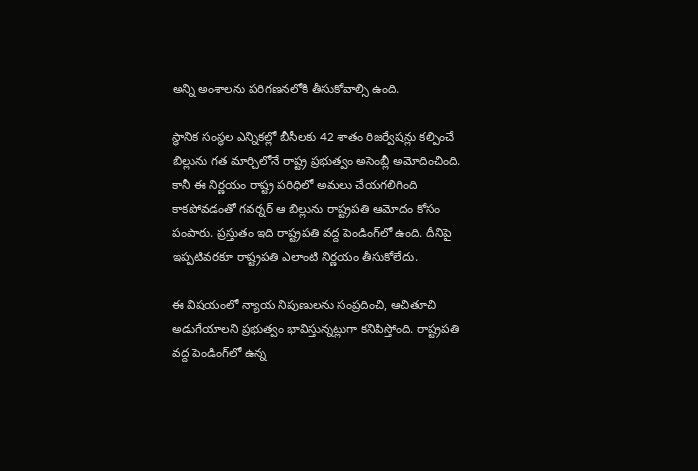అన్ని అంశాలను పరిగణనలోకి తీసుకోవాల్సి ఉంది.

స్థానిక సంస్థల ఎన్నికల్లో బీసీలకు 42 శాతం రిజర్వేషన్లు కల్పించే బిల్లును గత మార్చిలోనే రాష్ట్ర ప్రభుత్వం అసెంబ్లీ అమోదించింది. కానీ ఈ నిర్ణయం రాష్ట్ర పరిధిలో అమలు చేయగలిగింది కాకపోవడంతో గవర్నర్‌ ఆ బిల్లును రాష్ట్రపతి ఆమోదం కోసం పంపారు. ప్రస్తుతం ఇది రాష్ట్రపతి వద్ద పెండింగ్‌లో ఉంది. దీనిపై ఇప్పటివరకూ రాష్ట్రపతి ఎలాంటి నిర్ణయం తీసుకోలేదు.

ఈ విషయంలో న్యాయ నిపుణులను సంప్రదించి, ఆచితూచి అడుగేయాలని ప్రభుత్వం భావిస్తున్నట్లుగా కనిపిస్తోంది. రాష్ట్రపతి వద్ద పెండింగ్‌లో ఉన్న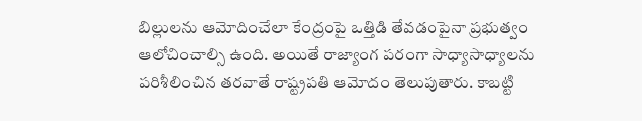బిల్లులను ఆమోదించేలా కేంద్రంపై ఒత్తిడి తేవడంపైనా ప్రభుత్వం ఆలోచించాల్సి ఉంది. అయితే రాజ్యాంగ పరంగా సాధ్యాసాధ్యాలను పరిశీలించిన తరవాతే రాష్ట్రపతి ఆమోదం తెలుపుతారు. కాబట్టి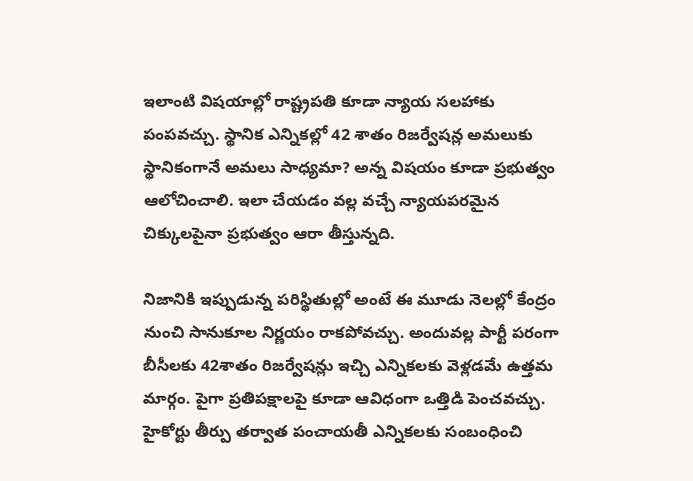ఇలాంటి విషయాల్లో రాష్ట్రపతి కూడా న్యాయ సలహాకు పంపవచ్చు. స్థానిక ఎన్నికల్లో 42 శాతం రిజర్వేషన్ల అమలుకు స్థానికంగానే అమలు సాధ్యమా? అన్న విషయం కూడా ప్రభుత్వం ఆలోచించాలి. ఇలా చేయడం వల్ల వచ్చే న్యాయపరమైన చిక్కులపైనా ప్రభుత్వం ఆరా తీస్తున్నది.

నిజానికి ఇప్పుడున్న పరిస్థితుల్లో అంటే ఈ మూడు నెలల్లో కేంద్రం నుంచి సానుకూల నిర్ణయం రాకపోవచ్చు. అందువల్ల పార్టీ పరంగా బీసీలకు 42శాతం రిజర్వేషన్లు ఇచ్చి ఎన్నికలకు వెళ్లడమే ఉత్తమ మార్గం. పైగా ప్రతిపక్షాలపై కూడా ఆవిధంగా ఒత్తిడి పెంచవచ్చు. హైకోర్టు తీర్పు తర్వాత పంచాయతీ ఎన్నికలకు సంబంధించి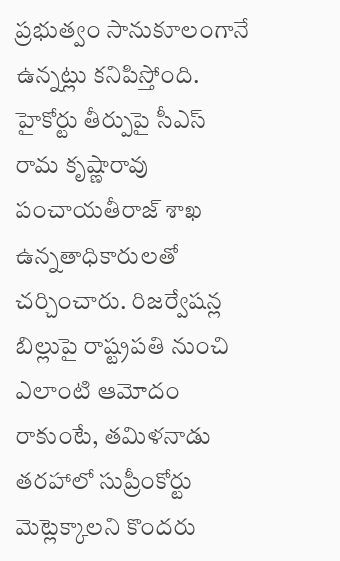ప్రభుత్వం సానుకూలంగానే ఉన్నట్లు కనిపిస్తోంది. హైకోర్టు తీర్పుపై సీఎస్‌ రామ కృష్ణారావు పంచాయతీరాజ్‌ శాఖ ఉన్నతాధికారులతో చర్చించారు. రిజర్వేషన్ల బిల్లుపై రాష్ట్రపతి నుంచి ఎలాంటి ఆమోదం రాకుంటే, తమిళనాడు తరహాలో సుప్రీంకోర్టు మెట్లెక్కాలని కొందరు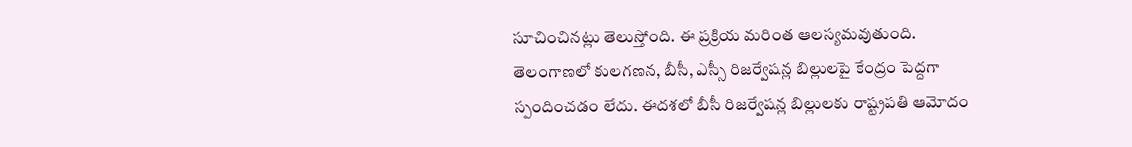సూచించినట్లు తెలుస్తోంది. ఈ ప్రక్రియ మరింత ఆలస్యమవుతుంది. తెలంగాణలో కులగణన, బీసీ, ఎస్సీ రిజర్వేషన్ల బిల్లులపై కేంద్రం పెద్దగా స్పందించడం లేదు. ఈదశలో బీసీ రిజర్వేషన్ల బిల్లులకు రాష్ట్రపతి ఆమోదం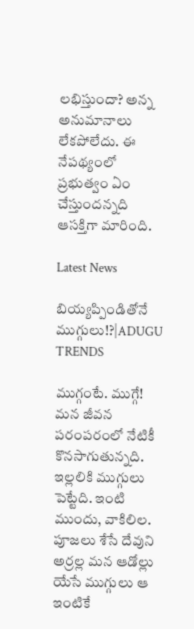లభిస్తుందా? అన్న అనుమానాలు లేకపోలేదు. ఈ నేపథ్యంలో ప్రభుత్వం ఏం చేస్తుందన్నది ఆసక్తిగా మారింది.

Latest News

బియ్యప్పిండితోనే ముగ్గులు!?|ADUGU TRENDS

ముగ్గంటే. ముగ్గే! మన జీవన పరంపరంలో నేటికీ కొనసాగుతున్నది. ఇల్లలికి ముగ్గులు పెట్టేది. ఇంటి ముందు, వాకిలిల. పూజలు శేసే దేవుని అర్రల్ల మన ఆడోల్లు యేసే ముగ్గులు ఆ ఇంటికే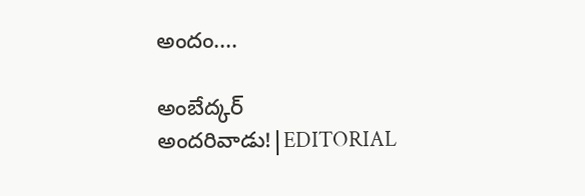అందం....

అంబేద్కర్ అందరివాడు!|EDITORIAL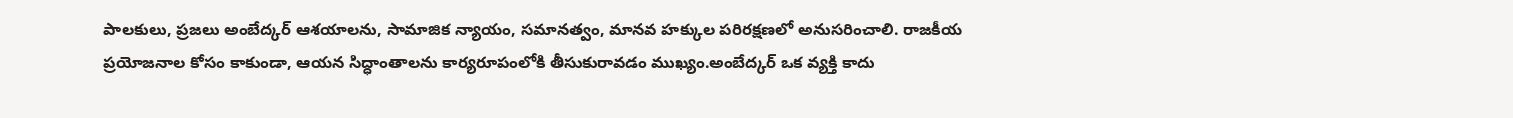పాలకులు, ప్రజలు అంబేద్కర్ ఆశయాలను, సామాజిక న్యాయం, సమానత్వం, మానవ హక్కుల పరిరక్షణలో అనుసరించాలి. రాజకీయ ప్రయోజనాల కోసం కాకుండా, ఆయన సిద్ధాంతాలను కార్యరూపంలోకి తీసుకురావడం ముఖ్యం.అంబేద్కర్ ఒక వ్యక్తి కాదు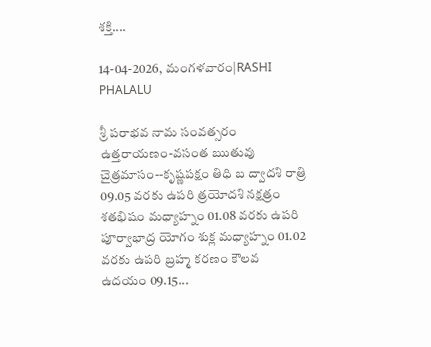శక్తి....

14-04-2026, మంగళవారం|RASHI PHALALU

శ్రీ పరాభవ నామ సంవత్సరం ఉత్తరాయణం-వసంత ఋతువు చైత్రమాసం--కృష్ణపక్షం తిధి బ ద్వాదశి రాత్రి 09.05 వరకు ఉపరి త్రయోదశి నక్షత్రం శతభిషం మధ్యాహ్నం 01.08 వరకు ఉపరి పూర్వాభాద్ర యోగం శుక్ల మధ్యాహ్నం 01.02 వరకు ఉపరి బ్రహ్మ కరణం కౌలవ ఉదయం 09.15...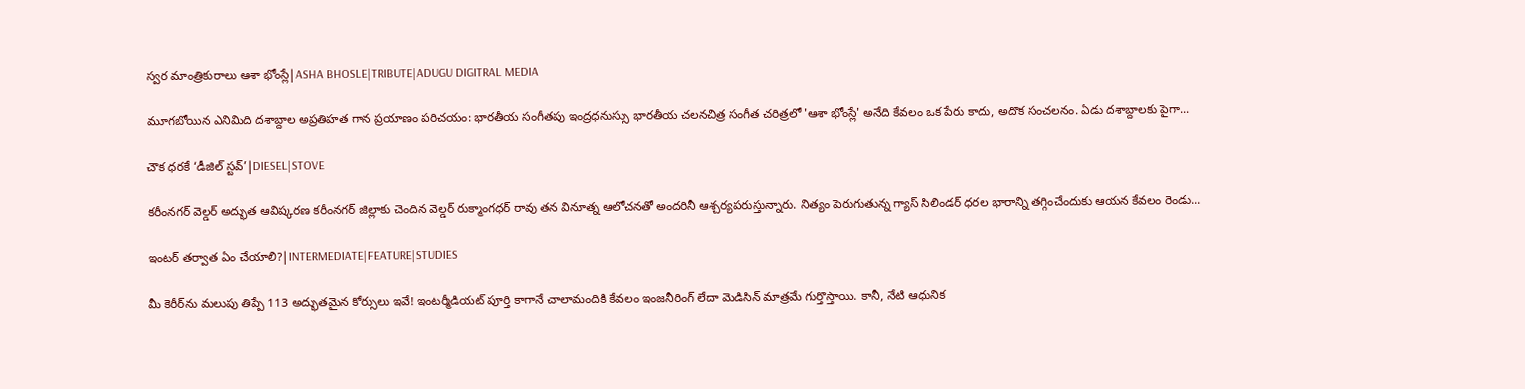స్వర మాంత్రికురాలు ఆశా భోంస్లే|ASHA BHOSLE|TRIBUTE|ADUGU DIGITRAL MEDIA

మూగబోయిన ఎనిమిది దశాబ్దాల అప్రతిహత గాన ప్రయాణం పరిచయం: భారతీయ సంగీతపు ఇంద్రధనుస్సు భారతీయ చలనచిత్ర సంగీత చరిత్రలో 'ఆశా భోంస్లే' అనేది కేవలం ఒక పేరు కాదు, అదొక సంచలనం. ఏడు దశాబ్దాలకు పైగా...

చౌక ధరకే ‘డీజిల్ స్టవ్’|DIESEL|STOVE

కరీంనగర్ వెల్డర్ అద్భుత ఆవిష్కరణ కరీంనగర్ జిల్లాకు చెందిన వెల్డర్ రుక్మాంగధర్ రావు తన వినూత్న ఆలోచనతో అందరినీ ఆశ్చర్యపరుస్తున్నారు. నిత్యం పెరుగుతున్న గ్యాస్ సిలిండర్ ధరల భారాన్ని తగ్గించేందుకు ఆయన కేవలం రెండు...

ఇంటర్ తర్వాత ఏం చేయాలి?|INTERMEDIATE|FEATURE|STUDIES

మీ కెరీర్‌ను మలుపు తిప్పే 113 అద్భుతమైన కోర్సులు ఇవే! ఇంటర్మీడియట్ పూర్తి కాగానే చాలామందికి కేవలం ఇంజనీరింగ్ లేదా మెడిసిన్ మాత్రమే గుర్తొస్తాయి. కానీ, నేటి ఆధునిక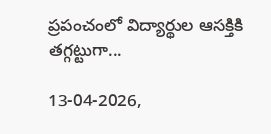ప్రపంచంలో విద్యార్థుల ఆసక్తికి తగ్గట్టుగా...

13-04-2026,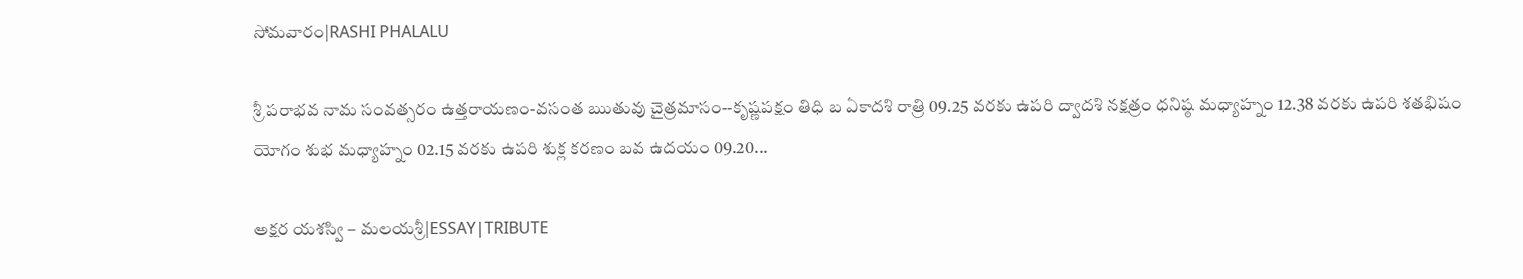సోమవారం|RASHI PHALALU

శ్రీ పరాభవ నామ సంవత్సరం ఉత్తరాయణం-వసంత ఋతువు చైత్రమాసం--కృష్ణపక్షం తిధి బ ఏకాదశి రాత్రి 09.25 వరకు ఉపరి ద్వాదశి నక్షత్రం ధనిష్ఠ మధ్యాహ్నం 12.38 వరకు ఉపరి శతభిషం యోగం శుభ మధ్యాహ్నం 02.15 వరకు ఉపరి శుక్ల కరణం బవ ఉదయం 09.20...

అక్షర యశస్వి – మలయశ్రీ|ESSAY|TRIBUTE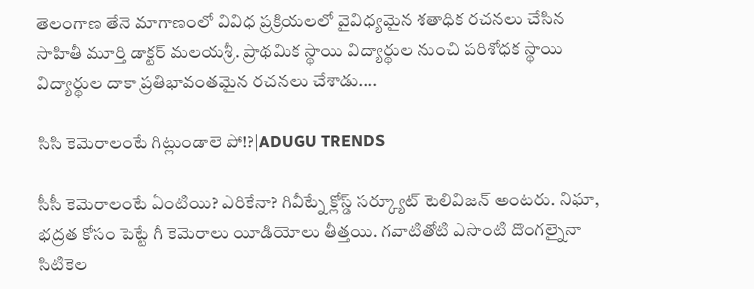తెలంగాణ తేనె మాగాణంలో వివిధ ప్రక్రియలలో వైవిధ్యమైన శతాధిక రచనలు చేసిన సాహితీ మూర్తి డాక్టర్ మలయశ్రీ. ప్రాథమిక స్థాయి విద్యార్థుల నుంచి పరిశోధక స్థాయి విద్యార్థుల దాకా ప్రతిభావంతమైన రచనలు చేశాడు....

సిసి కెమెరాలంటే గిట్లుండాలె పో!?|ADUGU TRENDS

సీసీ కెమెరాలంటే ఏంటియి? ఎరికేనా? గివీట్నే క్లోస్డ్ సర్క్యూట్ టెలివిజన్ అంటరు. నిఘా, భద్రత కోసం పెట్టే గీ కెమెరాలు యీడియోలు తీత్తయి. గవాటితోటి ఎసొంటి దొంగల్నైనా సిటికెల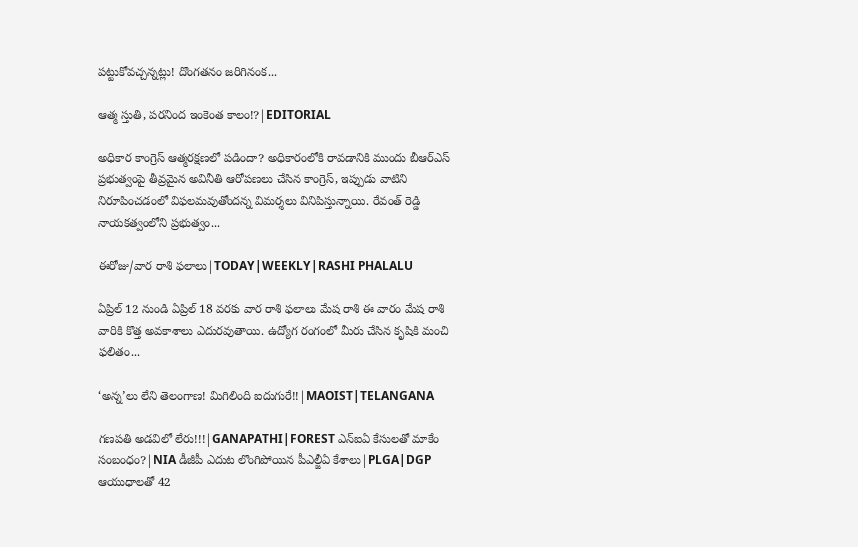పట్టుకోవచ్చన్నట్లు! దొంగతనం జరిగినంక...

ఆత్మ స్తుతి, పరనింద ఇంకెంత కాలం!?|EDITORIAL

అధికార కాంగ్రెస్‌ ఆత్మరక్షణలో పడిందా? అధికారంలోకి రావడానికి ముందు బీఆర్ఎస్ ప్రభుత్వంపై తీవ్రమైన అవినీతి ఆరోపణలు చేసిన కాంగ్రెస్, ఇప్పుడు వాటిని నిరూపించడంలో విఫలమవుతోందన్న విమర్శలు వినిపిస్తున్నాయి. రేవంత్ రెడ్డి నాయకత్వంలోని ప్రభుత్వం...

ఈరోజు/వార రాశి ఫలాలు|TODAY|WEEKLY|RASHI PHALALU

ఏప్రిల్ 12 నుండి ఏప్రిల్ 18 వరకు వార రాశి ఫలాలు మేష రాశి ఈ వారం మేష రాశి వారికి కొత్త అవకాశాలు ఎదురవుతాయి. ఉద్యోగ రంగంలో మీరు చేసిన కృషికి మంచి ఫలితం...

‘అన్న’లు లేని తెలంగాణ! మిగిలింది ఐదుగురే!!|MAOIST|TELANGANA

గణపతి అడవిలో లేరు!!!|GANAPATHI|FOREST ఎన్ఐఏ కేసులతో మాకేం సంబంధం?|NIA డీజీపీ ఎదుట లొంగిపోయిన పీఎల్జీఏ కేశాలు|PLGA|DGP ఆయుధాలతో 42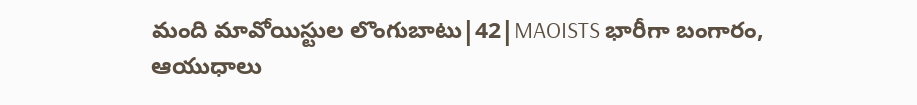మంది మావోయిస్టుల లొంగుబాటు|42|MAOISTS భారీగా బంగారం, ఆయుధాలు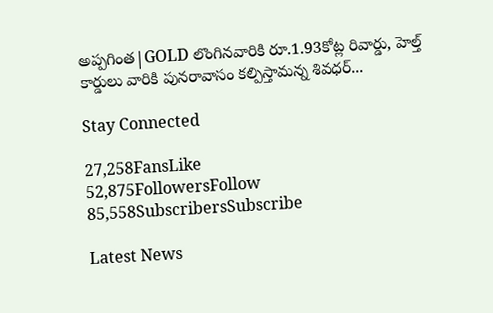అప్పగింత|GOLD లొంగినవారికి రూ.1.93కోట్ల రివార్డు, హెల్త్ కార్డులు వారికి పునరావాసం కల్పిస్తామన్న శివధర్...

Stay Connected

27,258FansLike
52,875FollowersFollow
85,558SubscribersSubscribe

Latest News